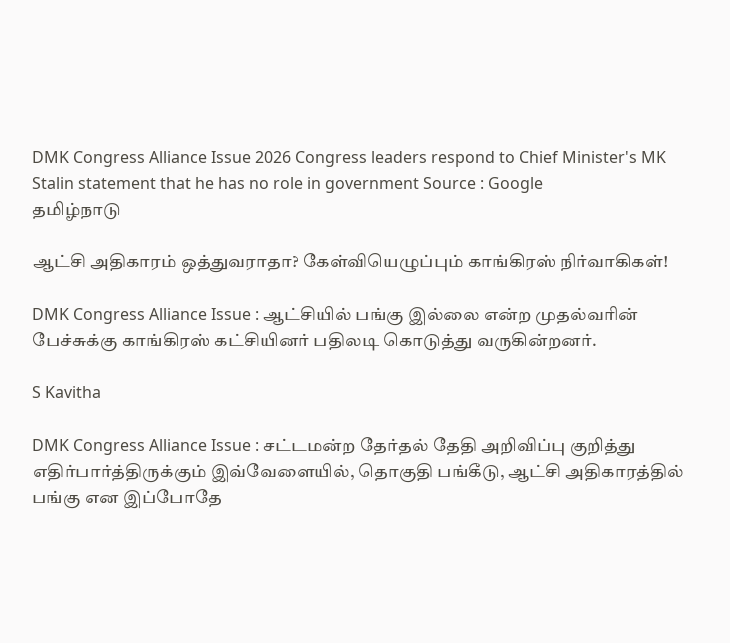DMK Congress Alliance Issue 2026 Congress leaders respond to Chief Minister's MK Stalin statement that he has no role in government Source : Google
தமிழ்நாடு

ஆட்சி அதிகாரம் ஒத்துவராதா? கேள்வியெழுப்பும் காங்கிரஸ் நிர்வாகிகள்!

DMK Congress Alliance Issue : ஆட்சியில் பங்கு இல்லை என்ற முதல்வரின் பேச்சுக்கு காங்கிரஸ் கட்சியினர் பதிலடி கொடுத்து வருகின்றனர்.

S Kavitha

DMK Congress Alliance Issue : சட்டமன்ற தேர்தல் தேதி அறிவிப்பு குறித்து எதிர்பார்த்திருக்கும் இவ்வேளையில், தொகுதி பங்கீடு, ஆட்சி அதிகாரத்தில் பங்கு என இப்போதே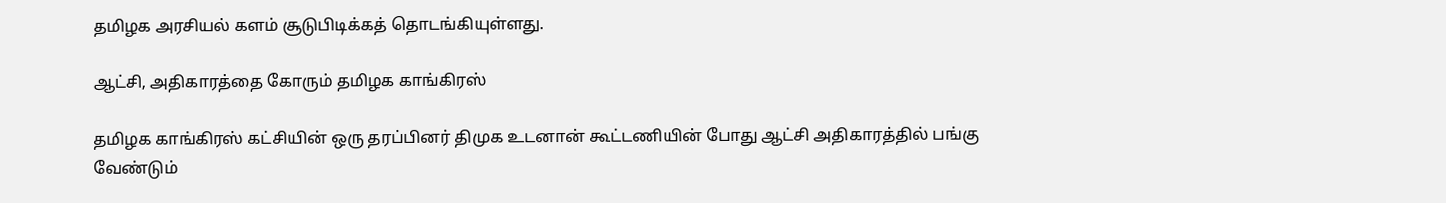தமிழக அரசியல் களம் சூடுபிடிக்கத் தொடங்கியுள்ளது.

ஆட்சி, அதிகாரத்தை கோரும் தமிழக காங்கிரஸ்

தமிழக காங்கிரஸ் கட்சியின் ஒரு தரப்பினர் திமுக உடனான் கூட்டணியின் போது ஆட்சி அதிகாரத்தில் பங்கு வேண்டும்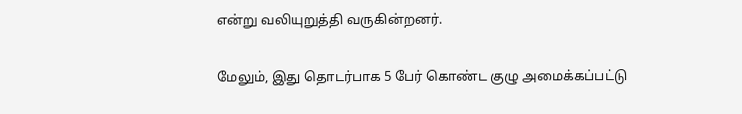என்று வலியுறுத்தி வருகின்றனர்.

மேலும், இது தொடர்பாக 5 பேர் கொண்ட குழு அமைக்கப்பட்டு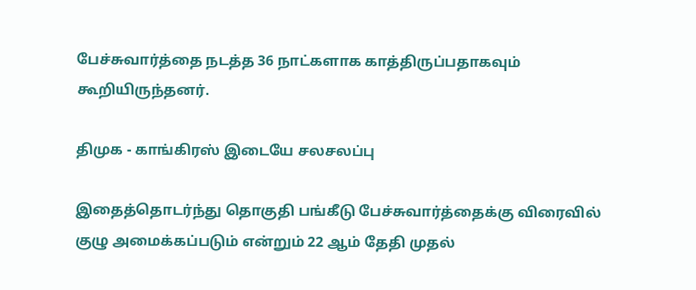பேச்சுவார்த்தை நடத்த 36 நாட்களாக காத்திருப்பதாகவும் கூறியிருந்தனர்.

திமுக - காங்கிரஸ் இடையே சலசலப்பு

இதைத்தொடர்ந்து தொகுதி பங்கீடு பேச்சுவார்த்தைக்கு விரைவில் குழு அமைக்கப்படும் என்றும் 22 ஆம் தேதி முதல்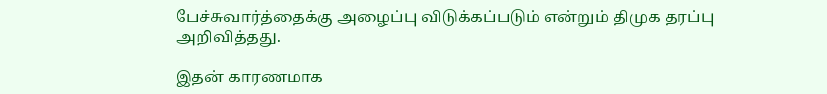பேச்சுவார்த்தைக்கு அழைப்பு விடுக்கப்படும் என்றும் திமுக தரப்பு அறிவித்தது.

இதன் காரணமாக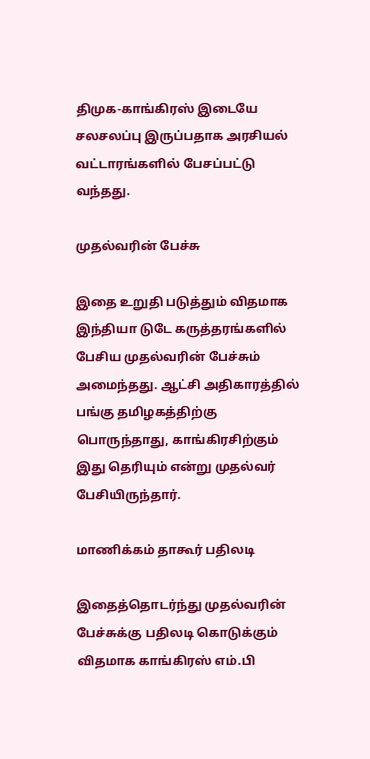திமுக-காங்கிரஸ் இடையே சலசலப்பு இருப்பதாக அரசியல் வட்டாரங்களில் பேசப்பட்டு வந்தது.

முதல்வரின் பேச்சு

இதை உறுதி படுத்தும் விதமாக இந்தியா டுடே கருத்தரங்களில் பேசிய முதல்வரின் பேச்சும் அமைந்தது. ஆட்சி அதிகாரத்தில் பங்கு தமிழகத்திற்கு பொருந்தாது, காங்கிரசிற்கும் இது தெரியும் என்று முதல்வர் பேசியிருந்தார்.

மாணிக்கம் தாகூர் பதிலடி

இதைத்தொடர்ந்து முதல்வரின் பேச்சுக்கு பதிலடி கொடுக்கும் விதமாக காங்கிரஸ் எம்.பி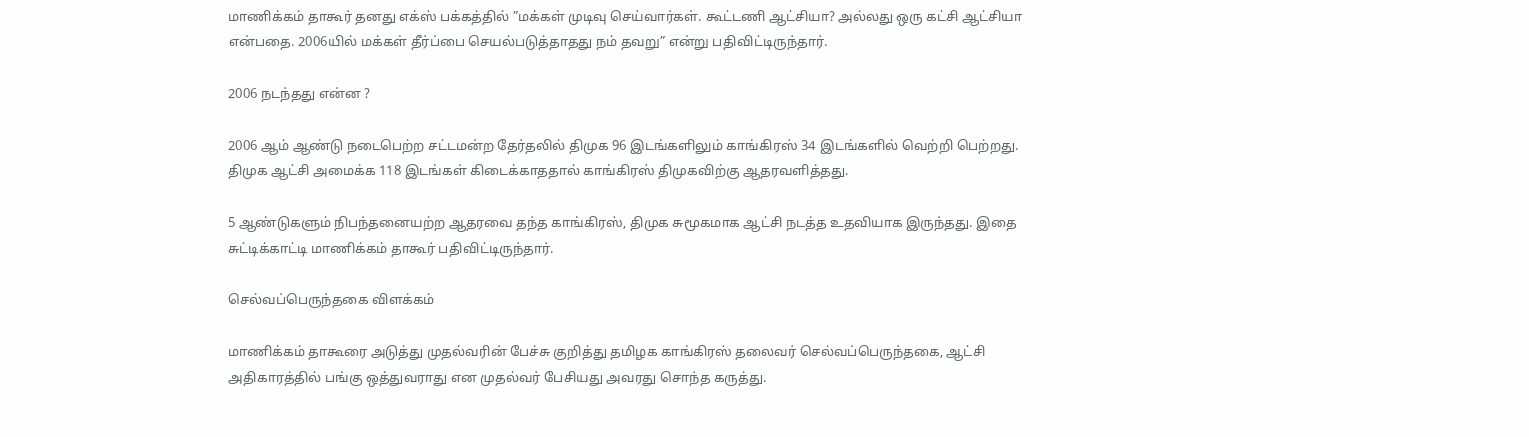மாணிக்கம் தாகூர் தனது எக்ஸ் பக்கத்தில் ”மக்கள் முடிவு செய்வார்கள். கூட்டணி ஆட்சியா? அல்லது ஒரு கட்சி ஆட்சியா என்பதை. 2006யில் மக்கள் தீர்ப்பை செயல்படுத்தாதது நம் தவறு” என்று பதிவிட்டிருந்தார்.

2006 நடந்தது என்ன ?

2006 ஆம் ஆண்டு நடைபெற்ற சட்டமன்ற தேர்தலில் திமுக 96 இடங்களிலும் காங்கிரஸ் 34 இடங்களில் வெற்றி பெற்றது. திமுக ஆட்சி அமைக்க 118 இடங்கள் கிடைக்காததால் காங்கிரஸ் திமுகவிற்கு ஆதரவளித்தது.

5 ஆண்டுகளும் நிபந்தனையற்ற ஆதரவை தந்த காங்கிரஸ், திமுக சுமூகமாக ஆட்சி நடத்த உதவியாக இருந்தது. இதை சுட்டிக்காட்டி மாணிக்கம் தாகூர் பதிவிட்டிருந்தார்.

செல்வப்பெருந்தகை விளக்கம்

மாணிக்கம் தாகூரை அடுத்து முதல்வரின் பேச்சு குறித்து தமிழக காங்கிரஸ் தலைவர் செல்வப்பெருந்தகை, ஆட்சி அதிகாரத்தில் பங்கு ஒத்துவராது என முதல்வர் பேசியது அவரது சொந்த கருத்து.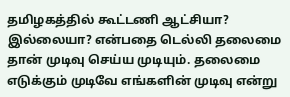தமிழகத்தில் கூட்டணி ஆட்சியா? இல்லையா? என்பதை டெல்லி தலைமை தான் முடிவு செய்ய முடியும். தலைமை எடுக்கும் முடிவே எங்களின் முடிவு என்று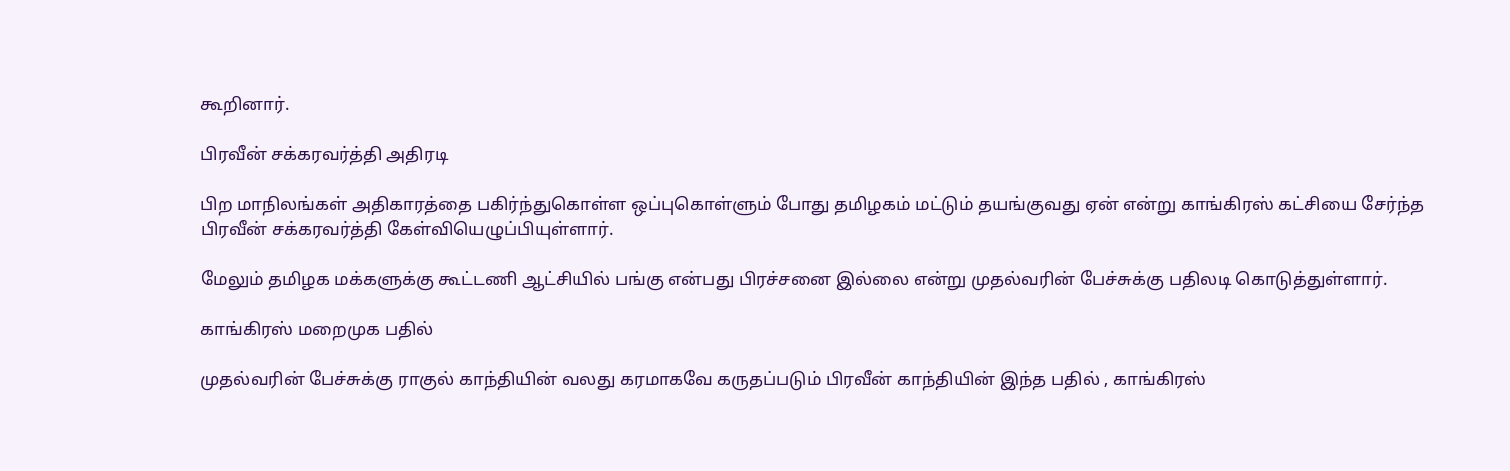கூறினார்.

பிரவீன் சக்கரவர்த்தி அதிரடி

பிற மாநிலங்கள் அதிகாரத்தை பகிர்ந்துகொள்ள ஒப்புகொள்ளும் போது தமிழகம் மட்டும் தயங்குவது ஏன் என்று காங்கிரஸ் கட்சியை சேர்ந்த பிரவீன் சக்கரவர்த்தி கேள்வியெழுப்பியுள்ளார்.

மேலும் தமிழக மக்களுக்கு கூட்டணி ஆட்சியில் பங்கு என்பது பிரச்சனை இல்லை என்று முதல்வரின் பேச்சுக்கு பதிலடி கொடுத்துள்ளார்.

காங்கிரஸ் மறைமுக பதில்

முதல்வரின் பேச்சுக்கு ராகுல் காந்தியின் வலது கரமாகவே கருதப்படும் பிரவீன் காந்தியின் இந்த பதில் , காங்கிரஸ்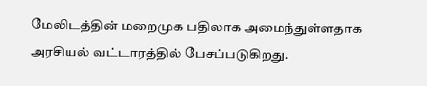மேலிடத்தின் மறைமுக பதிலாக அமைந்துள்ளதாக அரசியல் வட்டாரத்தில் பேசப்படுகிறது.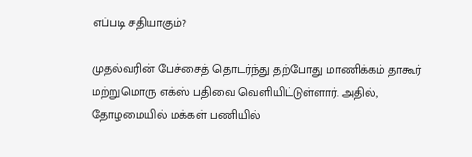எப்படி சதியாகும்?

முதல்வரின் பேச்சைத் தொடர்ந்து தற்போது மாணிக்கம் தாகூர் மற்றுமொரு எக்ஸ் பதிவை வெளியிட்டுள்ளார். அதில், தோழமையில் மக்கள் பணியில்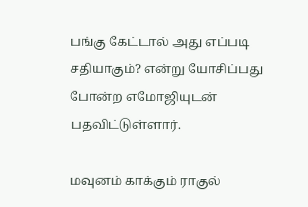பங்கு கேட்டால் அது எப்படி சதியாகும்? என்று யோசிப்பது போன்ற எமோஜியுடன் பதவிட்டுள்ளார்.

மவுனம் காக்கும் ராகுல்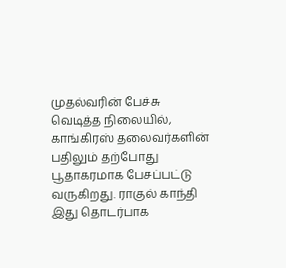முதல்வரின் பேச்சு வெடித்த நிலையில், காங்கிரஸ் தலைவர்களின் பதிலும் தற்போது பூதாகரமாக பேசப்பட்டு வருகிறது. ராகுல் காந்தி இது தொடர்பாக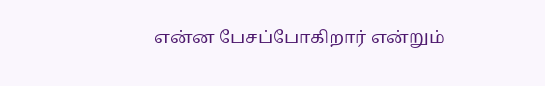என்ன பேசப்போகிறார் என்றும்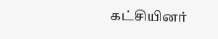கட்சியினர்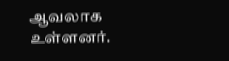ஆவலாக உள்ளனர்.